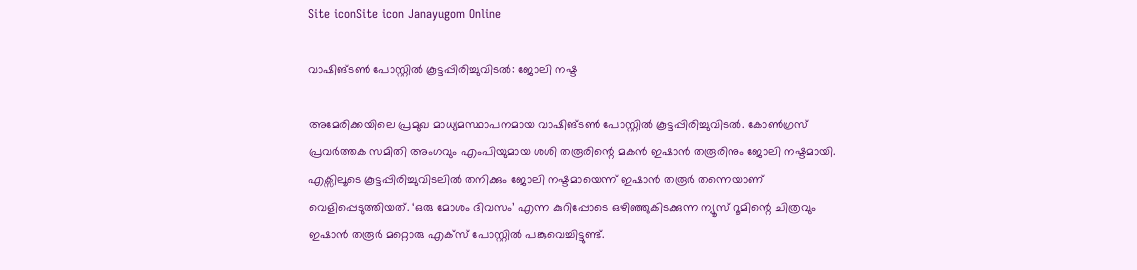Site iconSite icon Janayugom Online

വാഷിങ്ടൺ പോസ്റ്റിൽ കൂട്ടപ്പിരിച്ചുവിടൽ: ജോലി നഷ്ട

അമേരിക്കയിലെ പ്രമുഖ മാധ്യമസ്ഥാപനമായ വാഷിങ്ടണ്‍ പോസ്റ്റില്‍ കൂട്ടപ്പിരിച്ചുവിടല്‍. കോണ്‍ഗ്രസ് പ്രവര്‍ത്തക സമിതി അംഗവും എംപിയുമായ ശശി തരൂരിന്റെ മകന്‍ ഇഷാന്‍ തരൂരിനും ജോലി നഷ്ടമായി. എക്സിലൂടെ കൂട്ടപ്പിരിച്ചുവിടലില്‍ തനിക്കും ജോലി നഷ്ടമായെന്ന് ഇഷാന്‍ തരൂര്‍ തന്നെയാണ് വെളിപ്പെടുത്തിയത്. ‘ഒരു മോശം ദിവസം’ എന്ന കുറിപ്പോടെ ഒഴിഞ്ഞുകിടക്കുന്ന ന്യൂസ് റൂമിന്റെ ചിത്രവും ഇഷാന്‍ തരൂര്‍ മറ്റൊരു എക്‌സ് പോസ്റ്റില്‍ പങ്കുവെച്ചിട്ടുണ്ട്.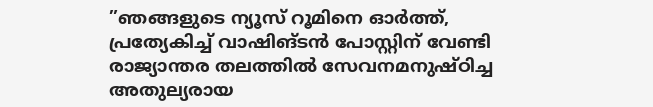”ഞങ്ങളുടെ ന്യൂസ് റൂമിനെ ഓര്‍ത്ത്, പ്രത്യേകിച്ച് വാഷിങ്ടന്‍ പോസ്റ്റിന് വേണ്ടി രാജ്യാന്തര തലത്തില്‍ സേവനമനുഷ്ഠിച്ച അതുല്യരായ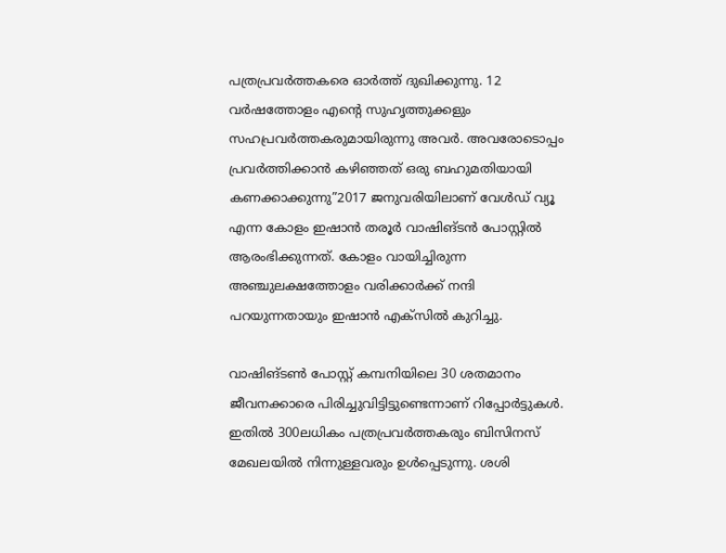പത്രപ്രവര്‍ത്തകരെ ഓര്‍ത്ത് ദുഖിക്കുന്നു. 12 വര്‍ഷത്തോളം എന്റെ സുഹൃത്തുക്കളും സഹപ്രവര്‍ത്തകരുമായിരുന്നു അവര്‍. അവരോടൊപ്പം പ്രവര്‍ത്തിക്കാന്‍ കഴിഞ്ഞത് ഒരു ബഹുമതിയായി കണക്കാക്കുന്നു”2017 ജനുവരിയിലാണ് വേൾഡ് വ്യൂ എന്ന കോളം ഇഷാൻ തരൂർ വാഷിങ്ടൻ പോസ്റ്റിൽ ആരംഭിക്കുന്നത്. കോളം വായിച്ചിരുന്ന അഞ്ചുലക്ഷത്തോളം വരിക്കാർക്ക് നന്ദി പറയുന്നതായും ഇഷാൻ എക്സിൽ കുറിച്ചു.

വാഷിങ്ടണ്‍ പോസ്റ്റ് കമ്പനിയിലെ 30 ശതമാനം ജീവനക്കാരെ പിരിച്ചുവിട്ടിട്ടുണ്ടെന്നാണ് റിപ്പോര്‍ട്ടുകള്‍. ഇതില്‍ 300ലധികം പത്രപ്രവര്‍ത്തകരും ബിസിനസ് മേഖലയില്‍ നിന്നുള്ളവരും ഉള്‍പ്പെടുന്നു. ശശി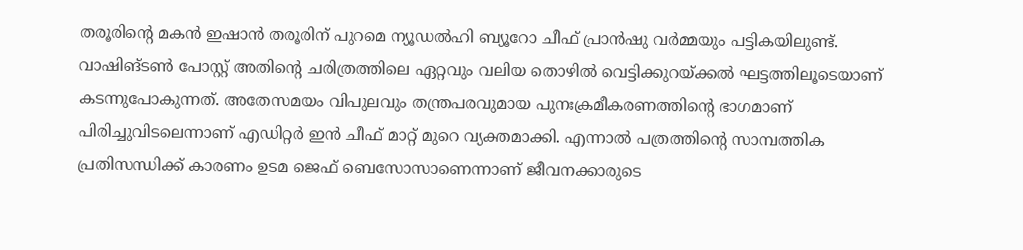തരൂരിന്റെ മകന്‍ ഇഷാന്‍ തരൂരിന് പുറമെ ന്യൂഡല്‍ഹി ബ്യൂറോ ചീഫ് പ്രാന്‍ഷു വര്‍മ്മയും പട്ടികയിലുണ്ട്. വാഷിങ്ടണ്‍ പോസ്റ്റ് അതിന്റെ ചരിത്രത്തിലെ ഏറ്റവും വലിയ തൊഴിൽ വെട്ടിക്കുറയ്ക്കൽ ഘട്ടത്തിലൂടെയാണ് കടന്നുപോകുന്നത്. അതേസമയം വിപുലവും തന്ത്രപരവുമായ പുനഃക്രമീകരണത്തിന്റെ ഭാഗമാണ് പിരിച്ചുവിടലെന്നാണ് എഡിറ്റർ ഇൻ ചീഫ് മാറ്റ് മുറെ വ്യക്തമാക്കി. എന്നാല്‍ പത്രത്തിന്റെ സാമ്പത്തിക പ്രതിസന്ധിക്ക് കാരണം ഉടമ ജെഫ് ബെസോസാണെന്നാണ് ജീവനക്കാരുടെ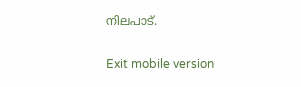നിലപാട്.

Exit mobile version